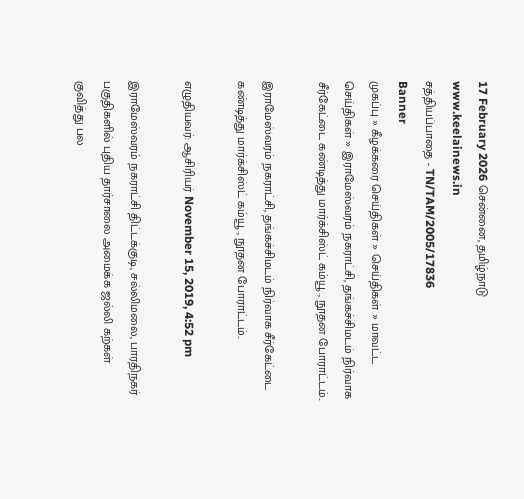17 February 2026 சென்னை, தமிழ்நாடு
www.keelainews.in
சத்தியப்பாதை - TN/TAM/2005/17836
Banner
முகப்பு » கீழக்கரை செய்திகள் » செய்திகள் » மாவட்ட செய்திகள் » இராமேஸ்வரம் நகராட்சி, தங்கச்சிமடம் நிர்வாக சீர்கேட்டை கண்டித்து மார்க்சிஸ்ட் கம்யூ., நூதன போராட்டம்..

இராமேஸ்வரம் நகராட்சி, தங்கச்சிமடம் நிர்வாக சீர்கேட்டை கண்டித்து மார்க்சிஸ்ட் கம்யூ., நூதன போராட்டம்..

எழுதியவர்: ஆசிரியர் November 15, 2019, 4:52 pm

இராமேஸ்வரம் நகராட்சி திட்டக்குடி, சல்லிமலை, பாரதிநகர் பகுதிகளில் புதிய தார்சாலை அமைக்க ஜல்லி கற்கள் குவித்து பல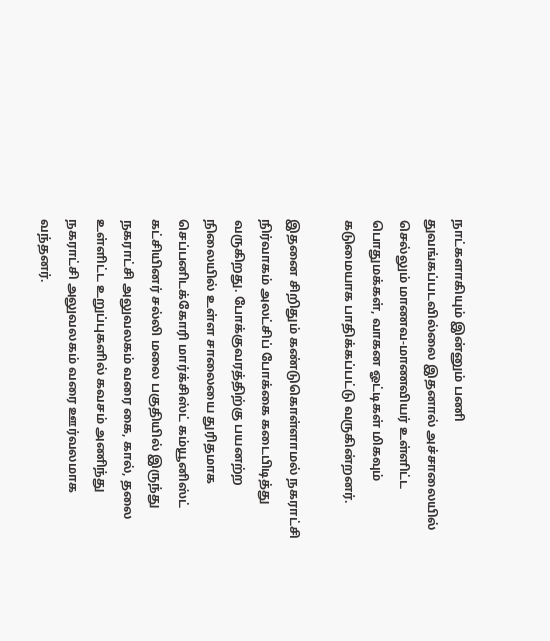நாட்களாகியும் இன்னும் பணி துவங்கப்படவில்லை இதனால் அச்சாலையில் செல்லும் மாணவ-மாணவியர் உள்ளிட்ட பொதுமக்கள், வாகன ஓட்டிகள் மிகவும் கடுமையாக பாதிக்கப்பட்டு வருகின்றனர்.

இதனை சிறிதும் கண்டுகொள்ளாமல் நகராட்சி நிர்வாகம் அலட்சிப் போக்கை கடைபிடித்து வருகிறது. போக்குவரத்திற்கு பயனற்ற நிலையில் உள்ள சாலையை துரிதமாக செப்பனிடக்கோரி மார்க்சிஸ்ட் கம்யூனிஸ்ட் கட்சியினர் சல்லி மலை பகுதியில் இருந்து நகராட்சி அலுவலகம் வரை கை, கால், தலை உள்ளிட்ட உறுப்புகளில் கவசம் அணிந்து நகராட்சி அலுவலகம் வரை ஊர்வலமாக வந்தனர்.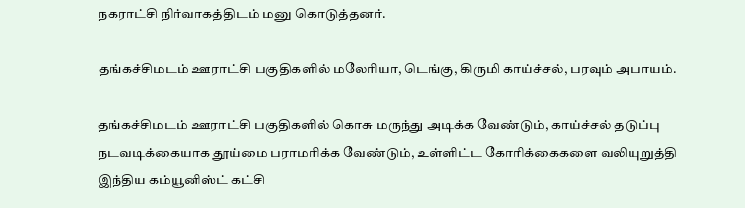நகராட்சி நிர்வாகத்திடம் மனு கொடுத்தனர்.

தங்கச்சிமடம் ஊராட்சி பகுதிகளில் மலேரியா, டெங்கு, கிருமி காய்ச்சல், பரவும் அபாயம்.

தங்கச்சிமடம் ஊராட்சி பகுதிகளில் கொசு மருந்து அடிக்க வேண்டும், காய்ச்சல் தடுப்பு நடவடிக்கையாக தூய்மை பராமரிக்க வேண்டும், உள்ளிட்ட கோரிக்கைகளை வலியுறுத்தி இந்திய கம்யூனிஸ்ட் கட்சி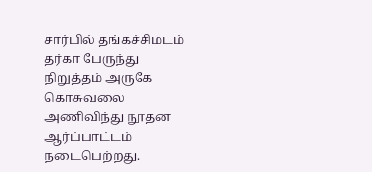சார்பில் தங்கச்சிமடம் தர்கா பேருந்து நிறுத்தம் அருகே கொசுவலை அணிவிந்து நூதன ஆர்ப்பாட்டம் நடைபெற்றது.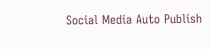Social Media Auto Publish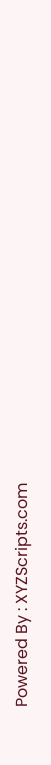Powered By : XYZScripts.com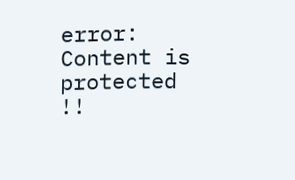error: Content is protected !!